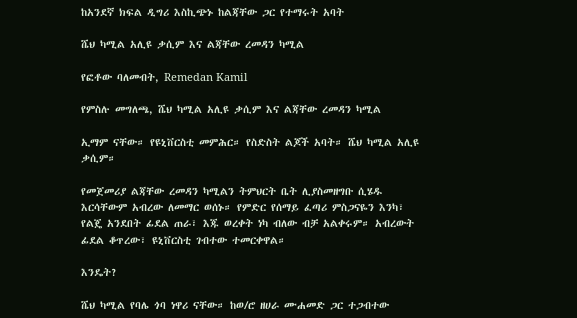ከአንደኛ ክፍል ዲግሪ እስኪጭኑ ከልጃቸው ጋር የተማሩት አባት

ሼህ ካሚል አሊዩ ቃሲም እና ልጃቸው ረመዳን ካሚል

የፎቶው ባለመብት, Remedan Kamil

የምስሉ መግለጫ, ሼህ ካሚል አሊዩ ቃሲም እና ልጃቸው ረመዳን ካሚል

ኢማም ናቸው። የዩኒቨርስቲ መምሕር። የስድስት ልጆች አባት። ሼህ ካሚል አሊዩ ቃሲም።

የመጀመሪያ ልጃቸው ረመዳን ካሚልን ትምህርት ቤት ሊያስመዘግቡ ሲሄዱ እርሳቸውም አብረው ለመማር ወሰኑ። የምድር የሰማይ ፈጣሪ ምስጋናዬን እንካ፣ የልጄ አንደበት ፊደል ጠራ፣ እጁ ወረቀት ነካ ብለው ብቻ አልቀሩም። አብረውት ፊደል ቆጥረው፣ ዩኒቨርስቲ ገብተው ተመርቀዋል።

እንዴት?

ሼህ ካሚል የባሌ ጎባ ነዋሪ ናቸው። ከወ/ሮ ዘሀራ ሙሐመድ ጋር ተጋብተው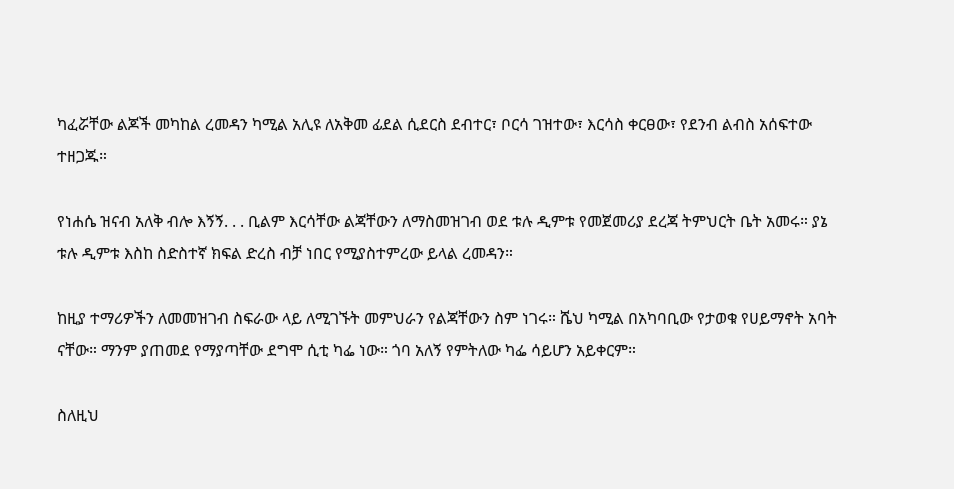ካፈሯቸው ልጆች መካከል ረመዳን ካሚል አሊዩ ለአቅመ ፊደል ሲደርስ ደብተር፣ ቦርሳ ገዝተው፣ እርሳስ ቀርፀው፣ የደንብ ልብስ አሰፍተው ተዘጋጁ።

የነሐሴ ዝናብ አለቅ ብሎ እኝኝ. . . ቢልም እርሳቸው ልጃቸውን ለማስመዝገብ ወደ ቱሉ ዲምቱ የመጀመሪያ ደረጃ ትምህርት ቤት አመሩ። ያኔ ቱሉ ዲምቱ እስከ ስድስተኛ ክፍል ድረስ ብቻ ነበር የሚያስተምረው ይላል ረመዳን።

ከዚያ ተማሪዎችን ለመመዝገብ ስፍራው ላይ ለሚገኙት መምህራን የልጃቸውን ስም ነገሩ። ሼህ ካሚል በአካባቢው የታወቁ የሀይማኖት አባት ናቸው። ማንም ያጠመደ የማያጣቸው ደግሞ ሲቲ ካፌ ነው። ጎባ አለኝ የምትለው ካፌ ሳይሆን አይቀርም።

ስለዚህ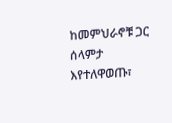ከመምህራኖቹ ጋር ሰላምታ እየተለዋወጡ፣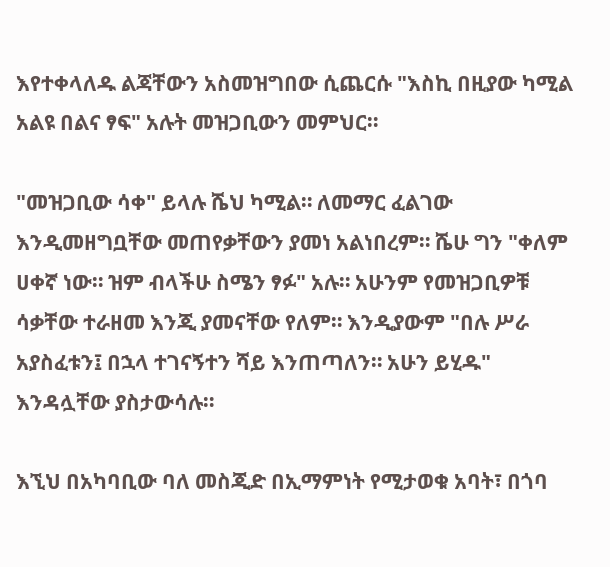እየተቀላለዱ ልጃቸውን አስመዝግበው ሲጨርሱ "እስኪ በዚያው ካሚል አልዩ በልና ፃፍ" አሉት መዝጋቢውን መምህር።

"መዝጋቢው ሳቀ" ይላሉ ሼህ ካሚል። ለመማር ፈልገው እንዲመዘግቧቸው መጠየቃቸውን ያመነ አልነበረም። ሼሁ ግን "ቀለም ሀቀኛ ነው። ዝም ብላችሁ ስሜን ፃፉ" አሉ። አሁንም የመዝጋቢዎቹ ሳቃቸው ተራዘመ እንጂ ያመናቸው የለም። እንዲያውም "በሉ ሥራ አያስፈቱን፤ በኋላ ተገናኝተን ሻይ እንጠጣለን። አሁን ይሂዱ" እንዳሏቸው ያስታውሳሉ።

እኚህ በአካባቢው ባለ መስጂድ በኢማምነት የሚታወቁ አባት፣ በጎባ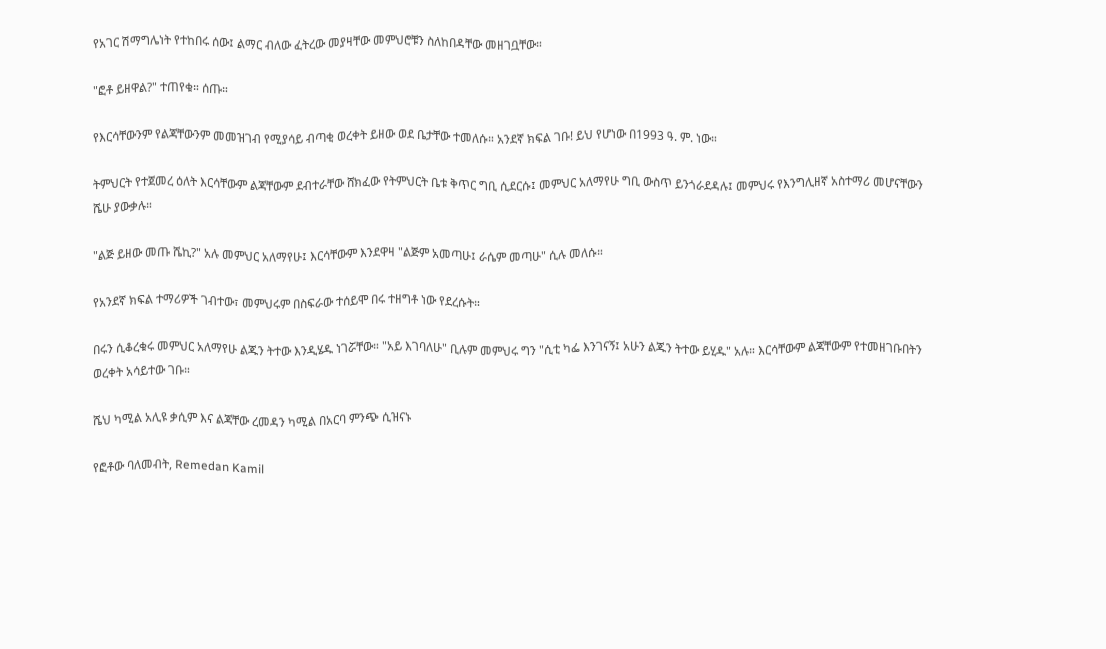የአገር ሽማግሌነት የተከበሩ ሰው፤ ልማር ብለው ፈትረው መያዛቸው መምህሮቹን ስለከበዳቸው መዘገቧቸው።

"ፎቶ ይዘዋል?" ተጠየቁ። ሰጡ።

የእርሳቸውንም የልጃቸውንም መመዝገብ የሚያሳይ ብጣቂ ወረቀት ይዘው ወደ ቤታቸው ተመለሱ። አንደኛ ክፍል ገቡ! ይህ የሆነው በ1993 ዓ. ም. ነው።

ትምህርት የተጀመረ ዕለት እርሳቸውም ልጃቸውም ደብተራቸው ሸክፈው የትምህርት ቤቱ ቅጥር ግቢ ሲደርሱ፤ መምህር አለማየሁ ግቢ ውስጥ ይንጎራደዳሉ፤ መምህሩ የእንግሊዘኛ አስተማሪ መሆናቸውን ሼሁ ያውቃሉ።

"ልጅ ይዘው መጡ ሼኪ?" አሉ መምህር አለማየሁ፤ እርሳቸውም እንደዋዛ "ልጅም አመጣሁ፤ ራሴም መጣሁ" ሲሉ መለሱ።

የአንደኛ ክፍል ተማሪዎች ገብተው፣ መምህሩም በስፍራው ተሰይሞ በሩ ተዘግቶ ነው የደረሱት።

በሩን ሲቆረቁሩ መምህር አለማየሁ ልጁን ትተው እንዲሄዱ ነገሯቸው። "አይ እገባለሁ" ቢሉም መምህሩ ግን "ሲቲ ካፌ እንገናኝ፤ አሁን ልጁን ትተው ይሂዱ" አሉ። እርሳቸውም ልጃቸውም የተመዘገቡበትን ወረቀት አሳይተው ገቡ።

ሼህ ካሚል አሊዩ ቃሲም እና ልጃቸው ረመዳን ካሚል በአርባ ምንጭ ሲዝናኑ

የፎቶው ባለመብት, Remedan Kamil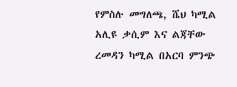የምስሉ መግለጫ, ሼህ ካሚል አሊዩ ቃሲም እና ልጃቸው ረመዳን ካሚል በአርባ ምንጭ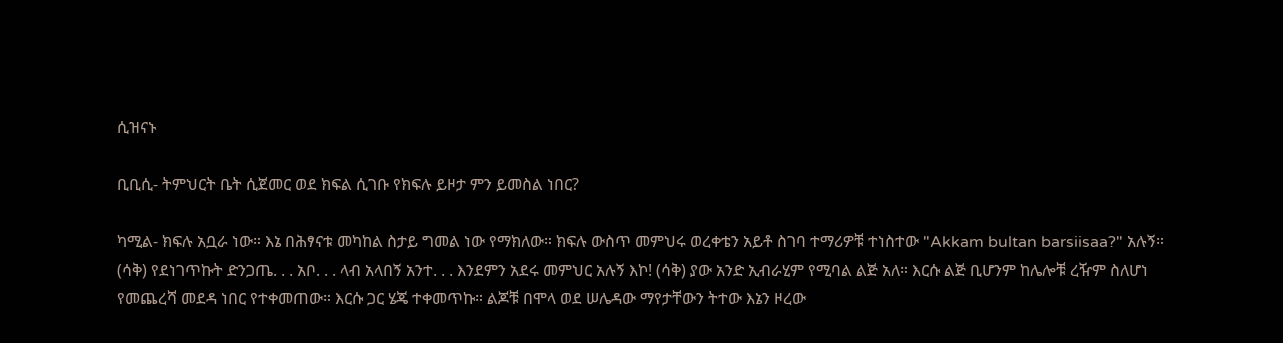ሲዝናኑ

ቢቢሲ- ትምህርት ቤት ሲጀመር ወደ ክፍል ሲገቡ የክፍሉ ይዞታ ምን ይመስል ነበር?

ካሚል- ክፍሉ አቧራ ነው። እኔ በሕፃናቱ መካከል ስታይ ግመል ነው የማክለው። ክፍሉ ውስጥ መምህሩ ወረቀቴን አይቶ ስገባ ተማሪዎቹ ተነስተው "Akkam bultan barsiisaa?" አሉኝ። (ሳቅ) የደነገጥኩት ድንጋጤ. . . አቦ. . . ላብ አላበኝ አንተ. . . እንደምን አደሩ መምህር አሉኝ እኮ! (ሳቅ) ያው አንድ ኢብራሂም የሚባል ልጅ አለ። እርሱ ልጅ ቢሆንም ከሌሎቹ ረዥም ስለሆነ የመጨረሻ መደዳ ነበር የተቀመጠው። እርሱ ጋር ሄጄ ተቀመጥኩ። ልጆቹ በሞላ ወደ ሠሌዳው ማየታቸውን ትተው እኔን ዞረው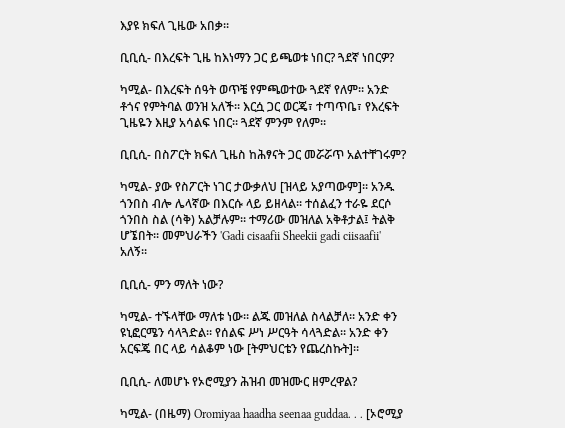እያዩ ክፍለ ጊዜው አበቃ።

ቢቢሲ- በእረፍት ጊዜ ከእነማን ጋር ይጫወቱ ነበር? ጓደኛ ነበርዎ?

ካሚል- በእረፍት ሰዓት ወጥቼ የምጫወተው ጓደኛ የለም። አንድ ቶጎና የምትባል ወንዝ አለች። እርሷ ጋር ወርጄ፣ ተጣጥቤ፣ የእረፍት ጊዜዬን እዚያ አሳልፍ ነበር። ጓደኛ ምንም የለም።

ቢቢሲ- በስፖርት ክፍለ ጊዜስ ከሕፃናት ጋር መሯሯጥ አልተቸገሩም?

ካሚል- ያው የስፖርት ነገር ታውቃለህ [ዝላይ አያጣውም]። አንዱ ጎንበስ ብሎ ሌላኛው በእርሱ ላይ ይዘላል። ተሰልፈን ተራዬ ደርሶ ጎንበስ ስል (ሳቅ) አልቻሉም። ተማሪው መዝለል አቅቶታል፤ ትልቅ ሆኜበት። መምህራችን 'Gadi cisaafii Sheekii gadi ciisaafii' አለኝ።

ቢቢሲ- ምን ማለት ነው?

ካሚል- ተኙላቸው ማለቱ ነው። ልጁ መዝለል ስላልቻለ። አንድ ቀን ዩኒፎርሜን ሳላጓድል። የሰልፍ ሥነ ሥርዓት ሳላጓድል። አንድ ቀን አርፍጄ በር ላይ ሳልቆም ነው [ትምህርቴን የጨረስኩት]።

ቢቢሲ- ለመሆኑ የኦሮሚያን ሕዝብ መዝሙር ዘምረዋል?

ካሚል- (በዜማ) Oromiyaa haadha seenaa guddaa. . . [ኦሮሚያ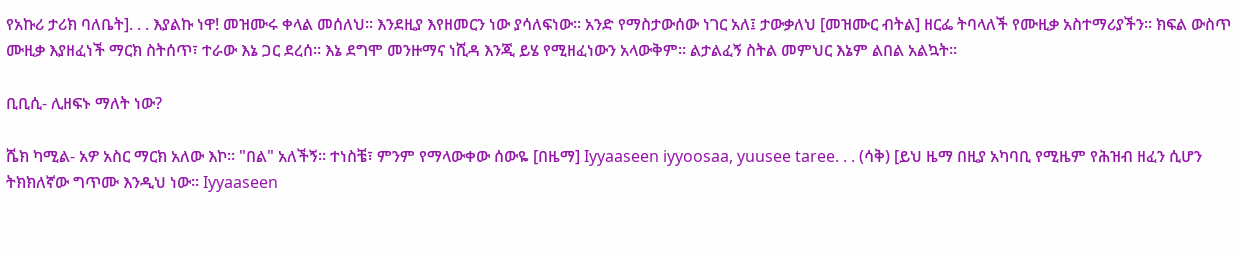የአኩሪ ታሪክ ባለቤት]. . . እያልኩ ነዋ! መዝሙሩ ቀላል መሰለህ። እንደዚያ እየዘመርን ነው ያሳለፍነው። አንድ የማስታውሰው ነገር አለ፤ ታውቃለህ [መዝሙር ብትል] ዘርፌ ትባላለች የሙዚቃ አስተማሪያችን። ክፍል ውስጥ ሙዚቃ እያዘፈነች ማርክ ስትሰጥ፣ ተራው እኔ ጋር ደረሰ። እኔ ደግሞ መንዙማና ነሺዳ እንጂ ይሄ የሚዘፈነውን አላውቅም። ልታልፈኝ ስትል መምህር እኔም ልበል አልኳት።

ቢቢሲ- ሊዘፍኑ ማለት ነው?

ሼክ ካሚል- አዎ አስር ማርክ አለው እኮ። "በል" አለችኝ። ተነስቼ፣ ምንም የማላውቀው ሰውዬ [በዜማ] Iyyaaseen iyyoosaa, yuusee taree. . . (ሳቅ) [ይህ ዜማ በዚያ አካባቢ የሚዜም የሕዝብ ዘፈን ሲሆን ትክክለኛው ግጥሙ እንዲህ ነው። Iyyaaseen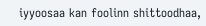iyyoosaa kan foolinn shittoodhaa,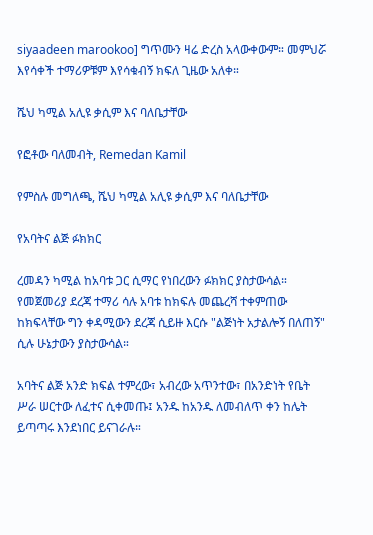siyaadeen marookoo] ግጥሙን ዛሬ ድረስ አላውቀውም። መምህሯ እየሳቀች ተማሪዎቹም እየሳቁብኝ ክፍለ ጊዜው አለቀ።

ሼህ ካሚል አሊዩ ቃሲም እና ባለቤታቸው

የፎቶው ባለመብት, Remedan Kamil

የምስሉ መግለጫ, ሼህ ካሚል አሊዩ ቃሲም እና ባለቤታቸው

የአባትና ልጅ ፉክክር

ረመዳን ካሚል ከአባቱ ጋር ሲማር የነበረውን ፉክክር ያስታውሳል። የመጀመሪያ ደረጃ ተማሪ ሳሉ አባቱ ከክፍሉ መጨረሻ ተቀምጠው ከክፍላቸው ግን ቀዳሚውን ደረጃ ሲይዙ እርሱ "ልጅነት አታልሎኝ በለጠኝ" ሲሉ ሁኔታውን ያስታውሳል።

አባትና ልጅ አንድ ክፍል ተምረው፣ አብረው አጥንተው፣ በአንድነት የቤት ሥራ ሠርተው ለፈተና ሲቀመጡ፤ አንዱ ከአንዱ ለመብለጥ ቀን ከሌት ይጣጣሩ እንደነበር ይናገራሉ።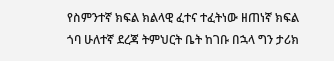የስምንተኛ ክፍል ክልላዊ ፈተና ተፈትነው ዘጠነኛ ክፍል ጎባ ሁለተኛ ደረጃ ትምህርት ቤት ከገቡ በኋላ ግን ታሪክ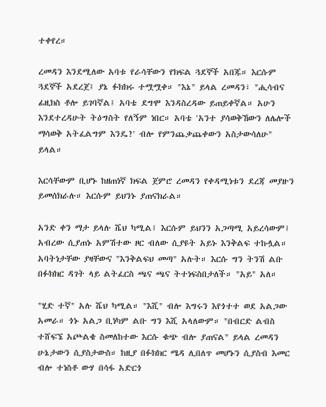ተቀየረ።

ረመዳን እንደሚለው አባቱ የራሳቸውን የክፍል ጓደኞች አበጁ። እርሱም ጓደኞች አደረጀ፤ ያኔ ፉክክሩ ተሟሟቀ። "እኔ" ይላል ረመዳን፣ "ሒሳብና ፊዚክስ ቶሎ ይገባኛል፤ አባቴ ደግሞ እንዳስረዳው ይጠይቀኛል። አሁን እንደተረዳሁት ትዕግስት የለኝም ነበር። አባቴ 'አንተ ያሳወቅኸውን ለሌሎች ማሳወቅ አትፈልግም እንዴ?' ብሎ የምንጨቃጨቀውን አስታውሳለሁ" ይላል።

እርሳቸውም ቢሆኑ ከዘጠነኛ ክፍል ጀምሮ ረመዳን የቀዳሚነቱን ደረጃ መያዙን ይመሰክራሉ። እርሱም ይህንኑ ያጠናክራል።

አንድ ቀን ማታ ይላሉ ሼህ ካሚል፤ እርሱም ይህንን አጋጣሚ አይረሳውም፤ አብረው ሲያጠኑ አምሽተው ዞር ብለው ሲያዩት አይኑ እንቅልፍ ተኩሏል። አባትነታቸው ያዛቸውና "እንቅልፍህ መጣ" አሉት። እርሱ ግን ትንሽ ልቡ በፉክክር ዳገት ላይ ልትፈርስ ጫና ጫና ትተነፍስበታለች። "አይ" አለ።

"ሂድ ተኛ" አሉ ሼህ ካሚል። "እሺ" ብሎ እግሩን እየጎተተ ወደ አልጋው አመራ። ጎኑ አልጋ ቢነካም ልቡ ግን እሺ አላለውም። "በብርድ ልብስ ተሸፍኜ አጮልቄ ስመለከተው እርሱ ቁጭ ብሎ ያጠናል" ይላል ረመዳን ሁኔታውን ሲያስታውስ። ከዚያ በፉክክር ሜዳ ሊበለጥ መሆኑን ሲያስብ እመር ብሎ ተነስቶ ውሃ በሳፋ አድርጎ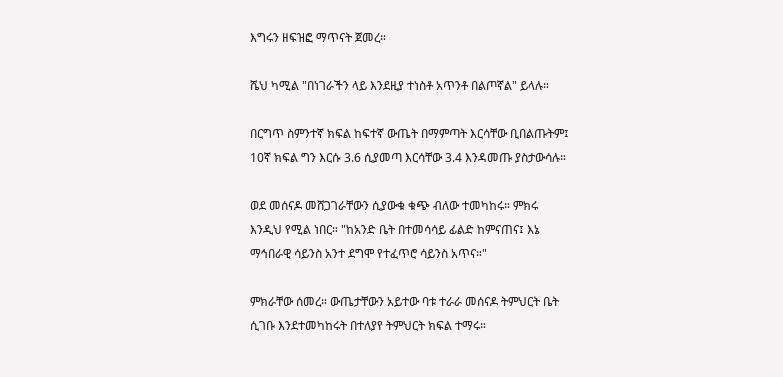እግሩን ዘፍዝፎ ማጥናት ጀመረ።

ሼህ ካሚል "በነገራችን ላይ እንደዚያ ተነስቶ አጥንቶ በልጦኛል" ይላሉ።

በርግጥ ስምንተኛ ክፍል ከፍተኛ ውጤት በማምጣት እርሳቸው ቢበልጡትም፤ 10ኛ ክፍል ግን እርሱ 3.6 ሲያመጣ እርሳቸው 3.4 እንዳመጡ ያስታውሳሉ።

ወደ መሰናዶ መሸጋገራቸውን ሲያውቁ ቁጭ ብለው ተመካከሩ። ምክሩ እንዲህ የሚል ነበር። "ከአንድ ቤት በተመሳሳይ ፊልድ ከምናጠና፤ እኔ ማኅበራዊ ሳይንስ አንተ ደግሞ የተፈጥሮ ሳይንስ አጥና።"

ምክራቸው ሰመረ። ውጤታቸውን አይተው ባቱ ተራራ መሰናዶ ትምህርት ቤት ሲገቡ እንደተመካከሩት በተለያየ ትምህርት ክፍል ተማሩ።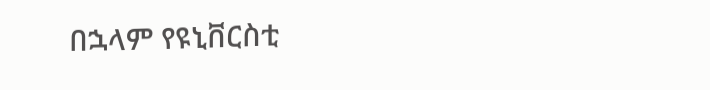በኋላም የዩኒቨርስቲ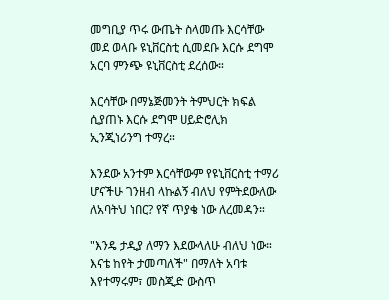መግቢያ ጥሩ ውጤት ስላመጡ እርሳቸው መደ ወላቡ ዩኒቨርስቲ ሲመደቡ እርሱ ደግሞ አርባ ምንጭ ዩኒቨርስቲ ደረሰው።

እርሳቸው በማኔጅመንት ትምህርት ክፍል ሲያጠኑ እርሱ ደግሞ ሀይድሮሊክ ኢንጂነሪንግ ተማረ።

እንደው አንተም እርሳቸውም የዩኒቨርስቲ ተማሪ ሆናችሁ ገንዘብ ላኩልኝ ብለህ የምትደውለው ለአባትህ ነበር? የኛ ጥያቄ ነው ለረመዳን።

"እንዴ ታዲያ ለማን እደውላለሁ ብለህ ነው። እናቴ ከየት ታመጣለች" በማለት አባቱ እየተማሩም፣ መስጂድ ውስጥ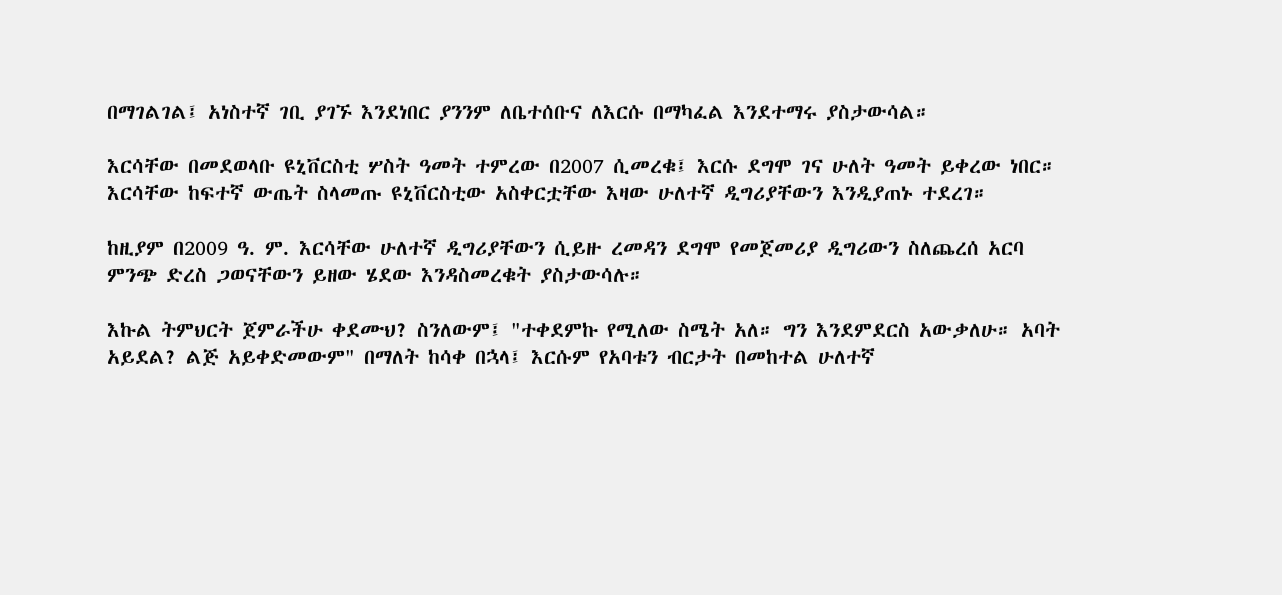በማገልገል፤ አነስተኛ ገቢ ያገኙ እንደነበር ያንንም ለቤተሰቡና ለእርሱ በማካፈል እንደተማሩ ያስታውሳል።

እርሳቸው በመደወላቡ ዩኒቨርስቲ ሦስት ዓመት ተምረው በ2007 ሲመረቁ፤ እርሱ ደግሞ ገና ሁለት ዓመት ይቀረው ነበር። እርሳቸው ከፍተኛ ውጤት ስላመጡ ዩኒቨርስቲው አስቀርቷቸው እዛው ሁለተኛ ዲግሪያቸውን እንዲያጠኑ ተደረገ።

ከዚያም በ2009 ዓ. ም. እርሳቸው ሁለተኛ ዲግሪያቸውን ሲይዙ ረመዳን ደግሞ የመጀመሪያ ዲግሪውን ስለጨረሰ አርባ ምንጭ ድረስ ጋወናቸውን ይዘው ሄደው እንዳስመረቁት ያስታውሳሉ።

እኩል ትምህርት ጀምራችሁ ቀደሙህ? ስንለውም፤ "ተቀደምኩ የሚለው ስሜት አለ። ግን እንደምደርስ አውቃለሁ። አባት አይደል? ልጅ አይቀድመውም" በማለት ከሳቀ በኋላ፤ እርሱም የአባቱን ብርታት በመከተል ሁለተኛ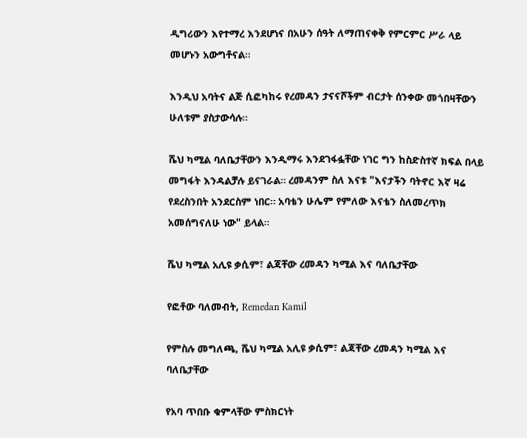ዲግሪውን እየተማረ እንደሆነና በአሁን ሰዓት ለማጠናቀቅ የምርምር ሥራ ላይ መሆኑን አውግቶናል።

እንዲህ አባትና ልጅ ሲፎካከሩ የረመዳን ታናናሾችም ብርታት ሰንቀው መጎበዛቸውን ሁለቱም ያስታውሳሉ።

ሼህ ካሚል ባለቤታቸውን እንዲማሩ እንደገፋፏቸው ነገር ግን ከስድስተኛ ክፍል በላይ መግፋት እንዳልቻሉ ይናገራል። ረመዳንም ስለ እናቱ "እናታችን ባትኖር እኛ ዛሬ የደረስንበት አንደርስም ነበር። አባቴን ሁሌም የምለው እናቴን ስለመረጥክ አመሰግናለሁ ነው" ይላል።

ሼህ ካሚል አሊዩ ቃሲም፣ ልጃቸው ረመዳን ካሚል እና ባለቤታቸው

የፎቶው ባለመብት, Remedan Kamil

የምስሉ መግለጫ, ሼህ ካሚል አሊዩ ቃሲም፣ ልጃቸው ረመዳን ካሚል እና ባለቤታቸው

የአባ ጥበቡ ቁምላቸው ምስክርነት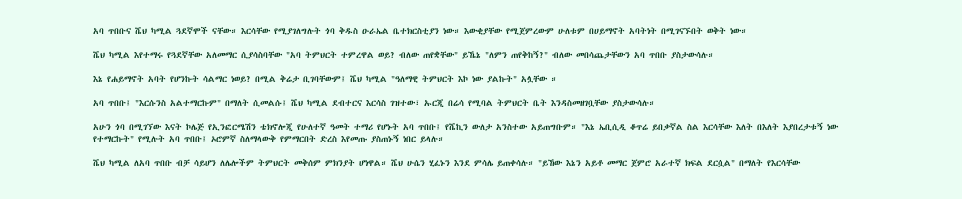አባ ጥበቡና ሼህ ካሚል ጓደኛሞች ናቸው። እርሳቸው የሚያገለግሉት ጎባ ቅዱስ ዑራኤል ቤተክርስቲያን ነው። እውቂያቸው የሚጀምረውም ሁለቱም በሀይማኖት አባትነት በሚገናኙበት ወቅት ነው።

ሼህ ካሚል እየተማሩ የጓደኛቸው አለመማር ሲያሳስባቸው "አባ ትምህርት ተምረዋል ወይ? ብለው ጠየቋቸው" ይኼኔ "ለምን ጠየቅከኝ?" ብለው መበሳጨታቸውን አባ ጥበቡ ያስታውሳሉ።

እኔ የሐይማኖት አባት የሆንኩት ሳልማር ነወይ? በሚል ቅሬታ ቢገባቸውም፤ ሼህ ካሚል "ዓለማዊ ትምህርት እኮ ነው ያልኩት" አሏቸው ።

አባ ጥበቡ፤ "እርሱንስ አልተማርኩም" በማለት ሲመልሱ፤ ሼህ ካሚል ደብተርና እርሳስ ገዝተው፣ ኡርጂ በሬሳ የሚባል ትምህርት ቤት እንዳስመዘገቧቸው ያስታውሳሉ።

አሁን ጎባ በሚገኘው እናት ኮሌጅ የኢንፎርሜሽን ቴክኖሎጂ የሁለተኛ ዓመት ተማሪ የሆኑት አባ ጥበቡ፤ የሼኪን ውለታ አንስተው አይጠግቡም። "እኔ ኤቢሲዲ ቆጥሬ ይበቃኛል ስል እርሳቸው እለት በእለት እያበረታቱኝ ነው የተማርኩት" የሚሉት አባ ጥበቡ፤ ኦሮምኛ ስለማላውቅ የምማርበት ድረስ እየመጡ ያስጠኑኝ ነበር ይላሉ።

ሼህ ካሚል ለአባ ጥበቡ ብቻ ሳይሆን ለሌሎችም ትምህርት መቅሰም ምክንያት ሆነዋል። ሼህ ሁሴን ሂፈኑን እንደ ምሳሌ ይጠቀሳሉ። "ይኸው እኔን አይቶ መማር ጀምሮ አራተኛ ክፍል ደርሷል" በማለት የእርሳቸው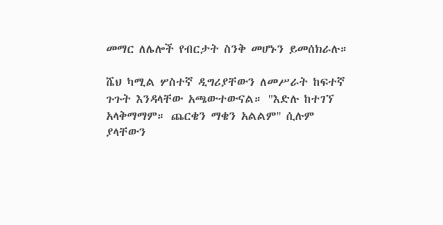መማር ለሌሎች የብርታት ስንቅ መሆኑን ይመሰክራሉ።

ሼህ ካሚል ሦስተኛ ዲግሪያቸውን ለመሥራት ከፍተኛ ጉጉት እንዳላቸው አጫውተውናል። "እድሉ ከተገኘ አላቅማማም። ጨርቄን ማቄን አልልም" ሲሉም ያላቸውን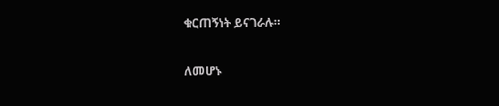ቁርጠኝነት ይናገራሉ።

ለመሆኑ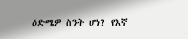ዕድሜዎ ስንት ሆነ? የእኛ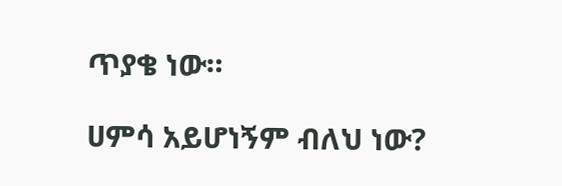ጥያቄ ነው።

ሀምሳ አይሆነኝም ብለህ ነው?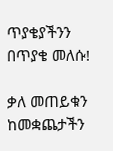ጥያቄያችንን በጥያቄ መለሱ!

ቃለ መጠይቁን ከመቋጨታችን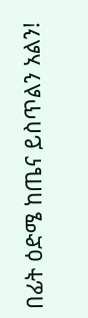በፊት ዕድሜ ከጤና ይስጥልን አልን!